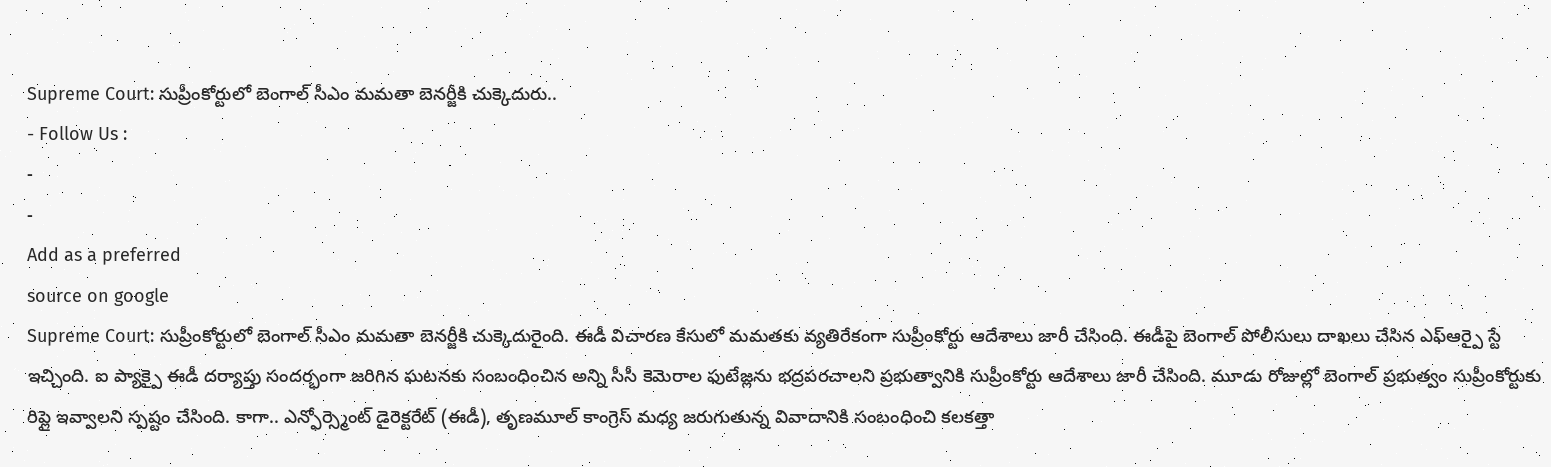Supreme Court: సుప్రీంకోర్టులో బెంగాల్ సీఎం మమతా బెనర్జీకి చుక్కెదురు..
- Follow Us :
-
-
Add as a preferred
source on google
Supreme Court: సుప్రీంకోర్టులో బెంగాల్ సీఎం మమతా బెనర్జీకి చుక్కెదురైంది. ఈడీ విచారణ కేసులో మమతకు వ్యతిరేకంగా సుప్రీంకోర్టు ఆదేశాలు జారీ చేసింది. ఈడీపై బెంగాల్ పోలీసులు దాఖలు చేసిన ఎఫ్ఆర్పై స్టే ఇచ్చింది. ఐ ప్యాక్పై ఈడీ దర్యాప్తు సందర్భంగా జరిగిన ఘటనకు సంబంధించిన అన్ని సీసీ కెమెరాల ఫుటేజ్లను భద్రపరచాలని ప్రభుత్వానికి సుప్రీంకోర్టు ఆదేశాలు జారీ చేసింది. మూడు రోజుల్లో బెంగాల్ ప్రభుత్వం సుప్రీంకోర్టుకు రిప్లై ఇవ్వాలని స్పష్టం చేసింది. కాగా.. ఎన్ఫోర్స్మెంట్ డైరెక్టరేట్ (ఈడీ), తృణమూల్ కాంగ్రెస్ మధ్య జరుగుతున్న వివాదానికి సంబంధించి కలకత్తా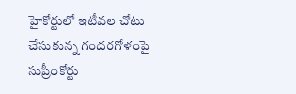హైకోర్టులో ఇటీవల చోటు చేసుకున్న గందరగోళంపై సుప్రీంకోర్టు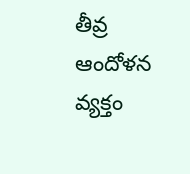తీవ్ర ఆందోళన వ్యక్తం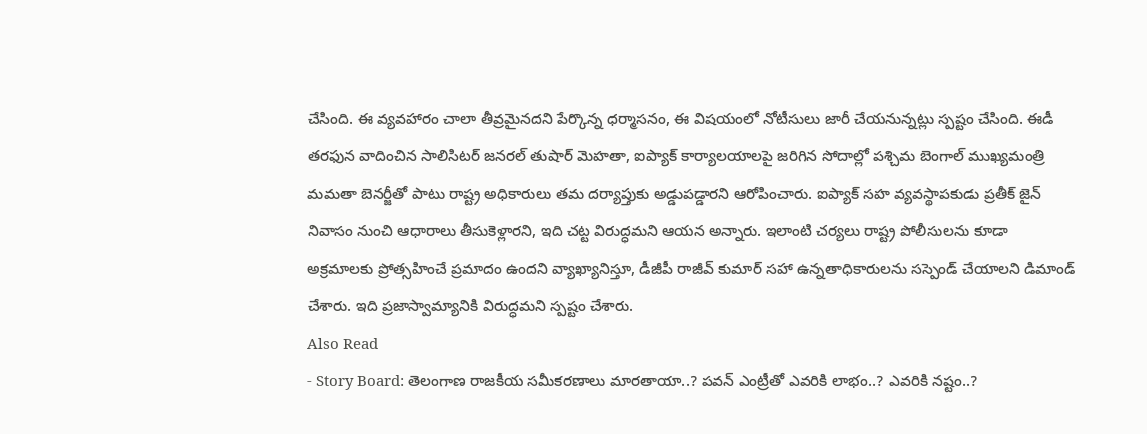చేసింది. ఈ వ్యవహారం చాలా తీవ్రమైనదని పేర్కొన్న ధర్మాసనం, ఈ విషయంలో నోటీసులు జారీ చేయనున్నట్లు స్పష్టం చేసింది. ఈడీ తరఫున వాదించిన సాలిసిటర్ జనరల్ తుషార్ మెహతా, ఐప్యాక్ కార్యాలయాలపై జరిగిన సోదాల్లో పశ్చిమ బెంగాల్ ముఖ్యమంత్రి మమతా బెనర్జీతో పాటు రాష్ట్ర అధికారులు తమ దర్యాప్తుకు అడ్డుపడ్డారని ఆరోపించారు. ఐప్యాక్ సహ వ్యవస్థాపకుడు ప్రతీక్ జైన్ నివాసం నుంచి ఆధారాలు తీసుకెళ్లారని, ఇది చట్ట విరుద్ధమని ఆయన అన్నారు. ఇలాంటి చర్యలు రాష్ట్ర పోలీసులను కూడా అక్రమాలకు ప్రోత్సహించే ప్రమాదం ఉందని వ్యాఖ్యానిస్తూ, డీజీపీ రాజీవ్ కుమార్ సహా ఉన్నతాధికారులను సస్పెండ్ చేయాలని డిమాండ్ చేశారు. ఇది ప్రజాస్వామ్యానికి విరుద్ధమని స్పష్టం చేశారు.
Also Read
- Story Board: తెలంగాణ రాజకీయ సమీకరణాలు మారతాయా..? పవన్ ఎంట్రీతో ఎవరికి లాభం..? ఎవరికి నష్టం..?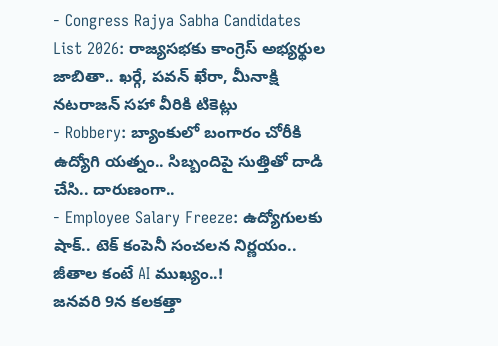- Congress Rajya Sabha Candidates List 2026: రాజ్యసభకు కాంగ్రెస్ అభ్యర్థుల జాబితా.. ఖర్గే, పవన్ ఖేరా, మీనాక్షి నటరాజన్ సహా వీరికి టికెట్లు
- Robbery: బ్యాంకులో బంగారం చోరీకి ఉద్యోగి యత్నం.. సిబ్బందిపై సుత్తితో దాడి చేసి.. దారుణంగా..
- Employee Salary Freeze: ఉద్యోగులకు షాక్.. టెక్ కంపెనీ సంచలన నిర్ణయం.. జీతాల కంటే AI ముఖ్యం..!
జనవరి 9న కలకత్తా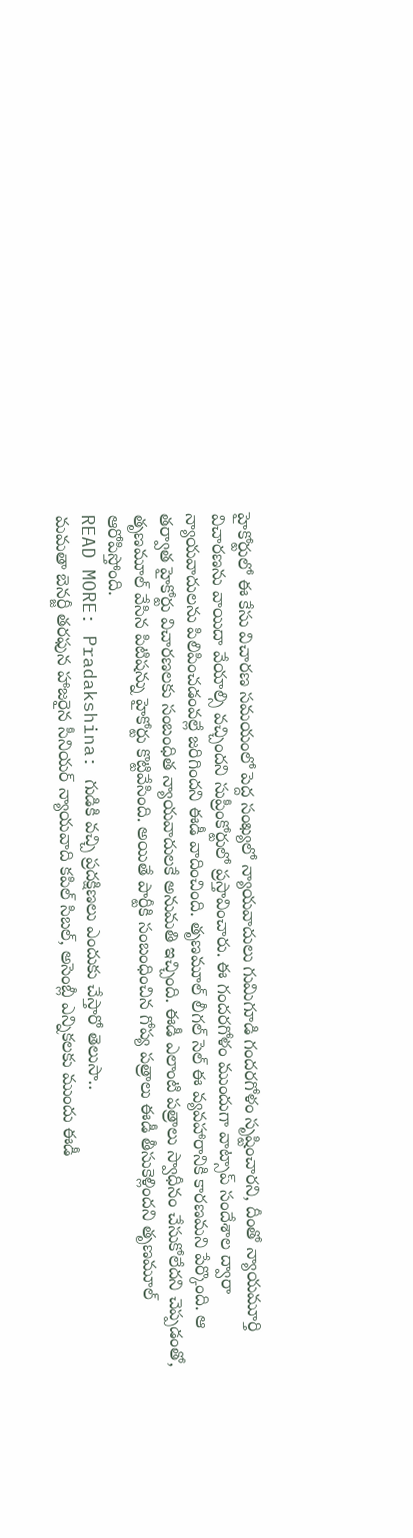హైకోర్టులో ఈ కేసు విచారణ సమయంలో పెద్ద సంఖ్యలో న్యాయవాదులు గుమిగూడి గందరగోళం సృష్టించారని, దీంతో న్యాయమూర్తి విచారణను వాయిదా వేయాల్సి వచ్చిందని సుప్రీంకోర్టులో ప్రస్తావించారు. ఈ గందరగోళం ముందుగా వాట్సాప్ సందేశాల ద్వారా న్యాయవాదులను పిలిపించడంవల్లే జరిగిందని ఈడీ వాదించింది. తృణమూల్ లీగల్ సెల్ ఈ వ్యవహారానికి కారణమని పేర్కొంది. ఆ తర్వాత హైకోర్టు విచారణలకు సంబంధిత న్యాయవాదులకే అనుమతి ఇచ్చింది. ఈడీ ఎలాంటి పత్రాలు స్వాధీనం చేసుకోలేదని చెప్పడంతో, తృణమూల్ వేసిన పిటిషన్ను హైకోర్టు కొట్టివేసింది. అయితే పార్టీకి సంబంధించిన గోప్య పత్రాలు ఈడీ తీసుకెళ్లిందని తృణమూల్ ఆరోపిస్తోంది.
READ MORE: Pradakshina: గుడికి వచ్చి ప్రదక్షిణలు ఎందుకు చేస్తారో తెలుసా..
మమతా బెనర్జీ తరఫున హాజరైన సీనియర్ న్యాయవాది కపిల్ సిబల్, అసెంబ్లీ ఎన్నికలకు ముందు ఈడీ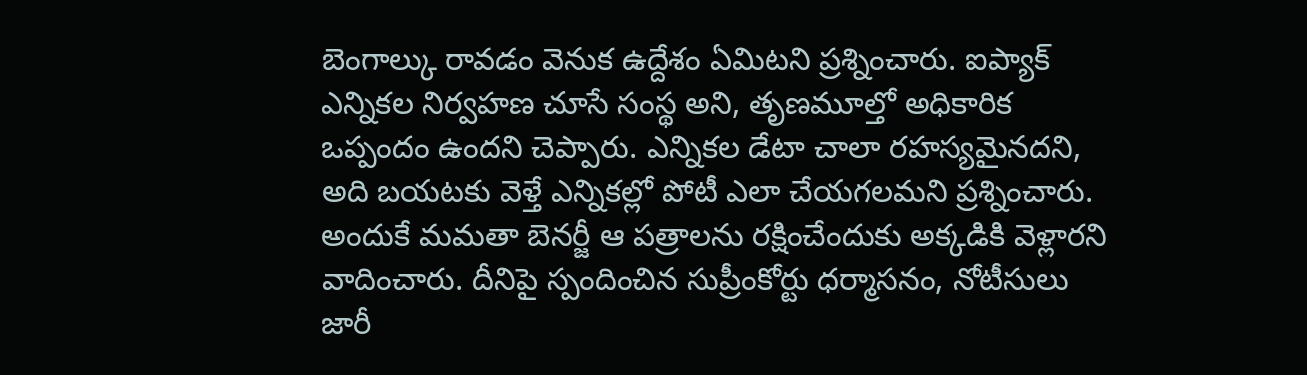బెంగాల్కు రావడం వెనుక ఉద్దేశం ఏమిటని ప్రశ్నించారు. ఐప్యాక్ ఎన్నికల నిర్వహణ చూసే సంస్థ అని, తృణమూల్తో అధికారిక ఒప్పందం ఉందని చెప్పారు. ఎన్నికల డేటా చాలా రహస్యమైనదని, అది బయటకు వెళ్తే ఎన్నికల్లో పోటీ ఎలా చేయగలమని ప్రశ్నించారు. అందుకే మమతా బెనర్జీ ఆ పత్రాలను రక్షించేందుకు అక్కడికి వెళ్లారని వాదించారు. దీనిపై స్పందించిన సుప్రీంకోర్టు ధర్మాసనం, నోటీసులు జారీ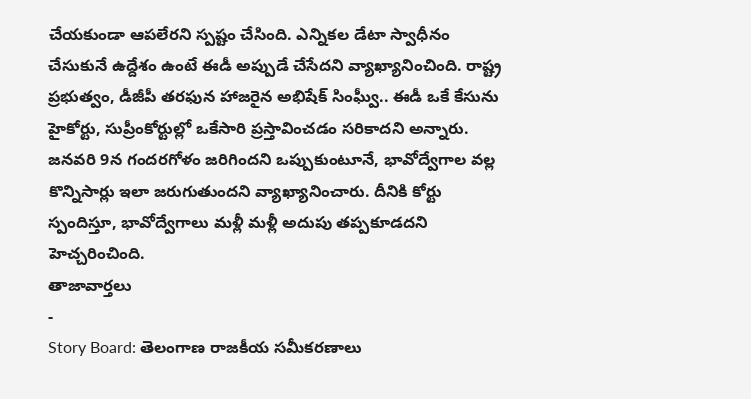చేయకుండా ఆపలేరని స్పష్టం చేసింది. ఎన్నికల డేటా స్వాధీనం చేసుకునే ఉద్దేశం ఉంటే ఈడీ అప్పుడే చేసేదని వ్యాఖ్యానించింది. రాష్ట్ర ప్రభుత్వం, డీజీపీ తరఫున హాజరైన అభిషేక్ సింఘ్వీ.. ఈడీ ఒకే కేసును హైకోర్టు, సుప్రీంకోర్టుల్లో ఒకేసారి ప్రస్తావించడం సరికాదని అన్నారు. జనవరి 9న గందరగోళం జరిగిందని ఒప్పుకుంటూనే, భావోద్వేగాల వల్ల కొన్నిసార్లు ఇలా జరుగుతుందని వ్యాఖ్యానించారు. దీనికి కోర్టు స్పందిస్తూ, భావోద్వేగాలు మళ్లీ మళ్లీ అదుపు తప్పకూడదని హెచ్చరించింది.
తాజావార్తలు
-
Story Board: తెలంగాణ రాజకీయ సమీకరణాలు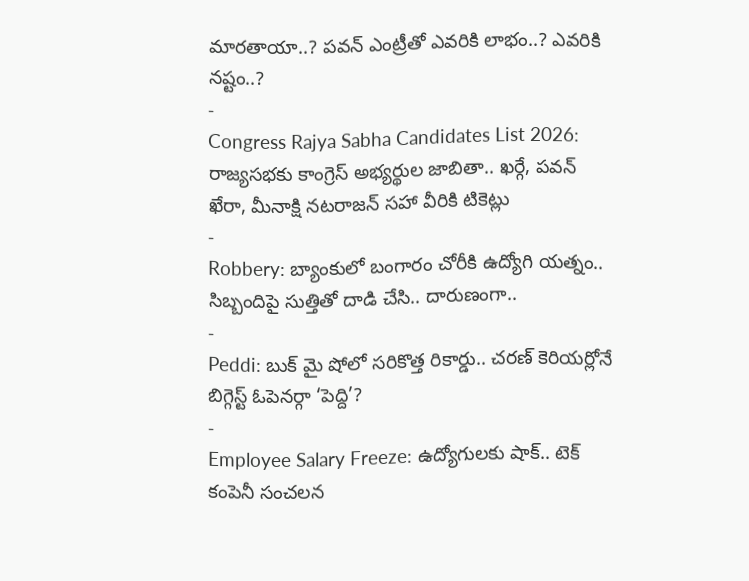మారతాయా..? పవన్ ఎంట్రీతో ఎవరికి లాభం..? ఎవరికి నష్టం..?
-
Congress Rajya Sabha Candidates List 2026: రాజ్యసభకు కాంగ్రెస్ అభ్యర్థుల జాబితా.. ఖర్గే, పవన్ ఖేరా, మీనాక్షి నటరాజన్ సహా వీరికి టికెట్లు
-
Robbery: బ్యాంకులో బంగారం చోరీకి ఉద్యోగి యత్నం.. సిబ్బందిపై సుత్తితో దాడి చేసి.. దారుణంగా..
-
Peddi: బుక్ మై షోలో సరికొత్త రికార్డు.. చరణ్ కెరియర్లోనే బిగ్గెస్ట్ ఓపెనర్గా ‘పెద్ది’?
-
Employee Salary Freeze: ఉద్యోగులకు షాక్.. టెక్ కంపెనీ సంచలన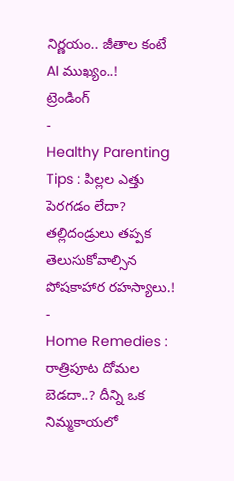నిర్ణయం.. జీతాల కంటే AI ముఖ్యం..!
ట్రెండింగ్
-
Healthy Parenting Tips : పిల్లల ఎత్తు పెరగడం లేదా? తల్లిదండ్రులు తప్పక తెలుసుకోవాల్సిన పోషకాహార రహస్యాలు.!
-
Home Remedies : రాత్రిపూట దోమల బెడదా..? దీన్ని ఒక నిమ్మకాయలో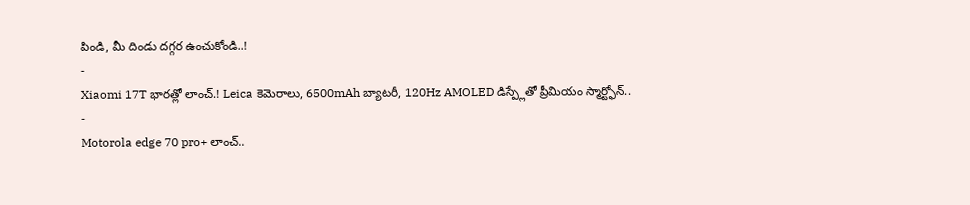పిండి, మీ దిండు దగ్గర ఉంచుకోండి..!
-
Xiaomi 17T భారత్లో లాంచ్.! Leica కెమెరాలు, 6500mAh బ్యాటరీ, 120Hz AMOLED డిస్ప్లేతో ప్రీమియం స్మార్ట్ఫోన్..
-
Motorola edge 70 pro+ లాంచ్..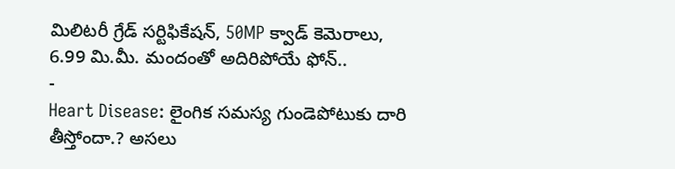మిలిటరీ గ్రేడ్ సర్టిఫికేషన్, 50MP క్వాడ్ కెమెరాలు, 6.99 మి.మీ. మందంతో అదిరిపోయే ఫోన్..
-
Heart Disease: లైంగిక సమస్య గుండెపోటుకు దారి తీస్తోందా.? అసలు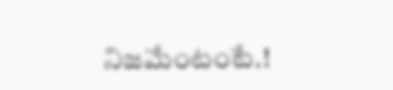నిజమేంటంటే.!